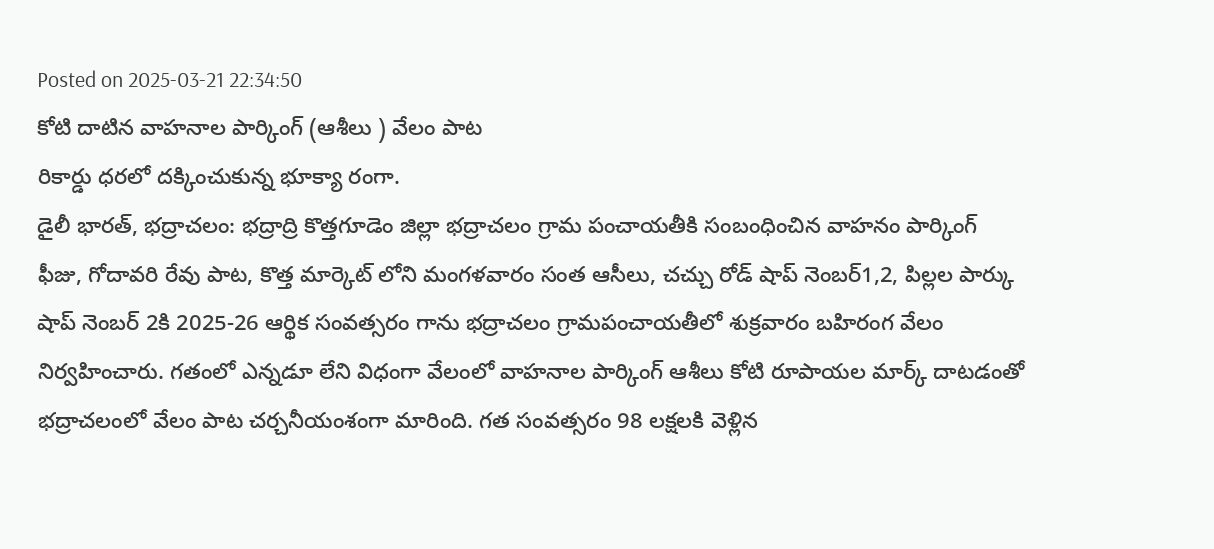Posted on 2025-03-21 22:34:50
కోటి దాటిన వాహనాల పార్కింగ్ (ఆశీలు ) వేలం పాట
రికార్డు ధరలో దక్కించుకున్న భూక్యా రంగా.
డైలీ భారత్, భద్రాచలం: భద్రాద్రి కొత్తగూడెం జిల్లా భద్రాచలం గ్రామ పంచాయతీకి సంబంధించిన వాహనం పార్కింగ్ ఫీజు, గోదావరి రేవు పాట, కొత్త మార్కెట్ లోని మంగళవారం సంత ఆసీలు, చచ్చు రోడ్ షాప్ నెంబర్1,2, పిల్లల పార్కు షాప్ నెంబర్ 2కి 2025-26 ఆర్థిక సంవత్సరం గాను భద్రాచలం గ్రామపంచాయతీలో శుక్రవారం బహిరంగ వేలం నిర్వహించారు. గతంలో ఎన్నడూ లేని విధంగా వేలంలో వాహనాల పార్కింగ్ ఆశీలు కోటి రూపాయల మార్క్ దాటడంతో భద్రాచలంలో వేలం పాట చర్చనీయంశంగా మారింది. గత సంవత్సరం 98 లక్షలకి వెళ్లిన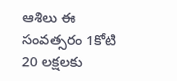ఆశిలు ఈ సంవత్సరం 1కోటి 20 లక్షలకు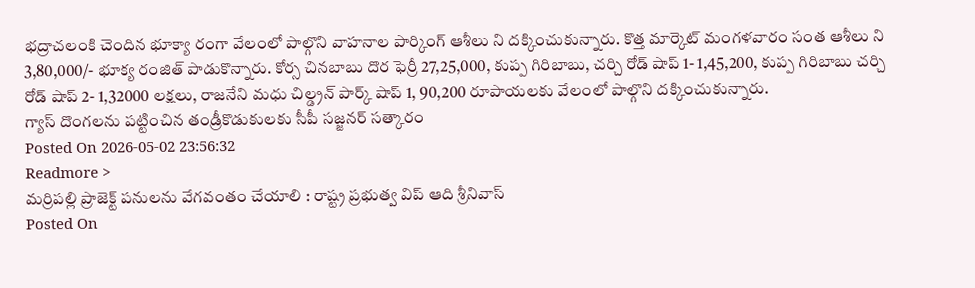భద్రాచలంకి చెందిన భూక్యా రంగా వేలంలో పాల్గొని వాహనాల పార్కింగ్ ఆశీలు ని దక్కించుకున్నారు. కొత్త మార్కెట్ మంగళవారం సంత ఆశీలు ని 3,80,000/- భూక్య రంజిత్ పాడుకొన్నారు. కోర్స చినబాబు దొర ఫెర్రీ 27,25,000, కుప్ప గిరిబాబు, చర్చి రోడ్ షాప్ 1- 1,45,200, కుప్ప గిరిబాబు చర్చి రోడ్ షాప్ 2- 1,32000 లక్షలు, రాజనేని మధు చిల్డ్రన్ పార్క్ షాప్ 1, 90,200 రూపాయలకు వేలంలో పాల్గొని దక్కించుకున్నారు.
గ్యాస్ దొంగలను పట్టించిన తండ్రీకొడుకులకు సీపీ సజ్జనర్ సత్కారం
Posted On 2026-05-02 23:56:32
Readmore >
మర్రిపల్లి ప్రాజెక్ట్ పనులను వేగవంతం చేయాలి : రాష్ట్ర ప్రభుత్వ విప్ ఆది శ్రీనివాస్
Posted On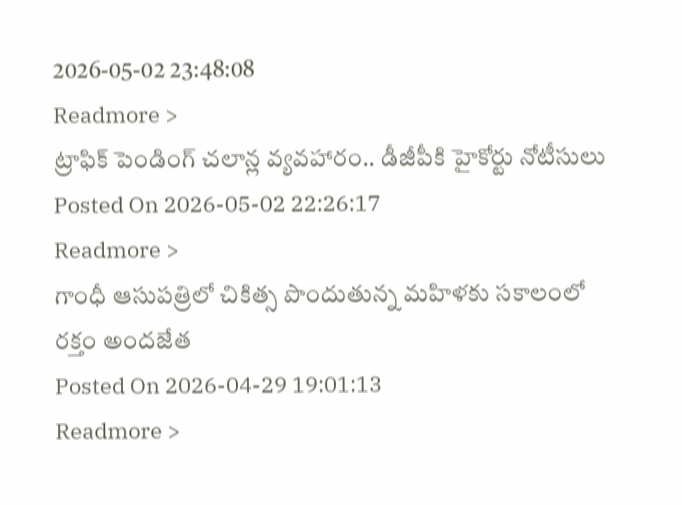2026-05-02 23:48:08
Readmore >
ట్రాఫిక్ పెండింగ్ చలాన్ల వ్యవహారం.. డీజీపీకి హైకోర్టు నోటీసులు
Posted On 2026-05-02 22:26:17
Readmore >
గాంధీ ఆసుపత్రిలో చికిత్స పొందుతున్న మహిళకు సకాలంలో రక్తం అందజేత
Posted On 2026-04-29 19:01:13
Readmore >